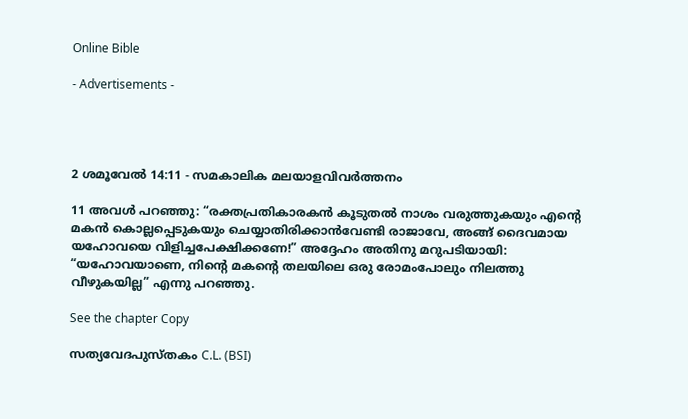Online Bible

- Advertisements -




2 ശമൂവേൽ 14:11 - സമകാലിക മലയാളവിവർത്തനം

11 അവൾ പറഞ്ഞു: “രക്തപ്രതികാരകൻ കൂടുതൽ നാശം വരുത്തുകയും എന്റെ മകൻ കൊല്ലപ്പെടുകയും ചെയ്യാതിരിക്കാൻവേണ്ടി രാജാവേ, അങ്ങ് ദൈവമായ യഹോവയെ വിളിച്ചപേക്ഷിക്കണേ!” അദ്ദേഹം അതിനു മറുപടിയായി: “യഹോവയാണെ, നിന്റെ മകന്റെ തലയിലെ ഒരു രോമംപോലും നിലത്തു വീഴുകയില്ല” എന്നു പറഞ്ഞു.

See the chapter Copy

സത്യവേദപുസ്തകം C.L. (BSI)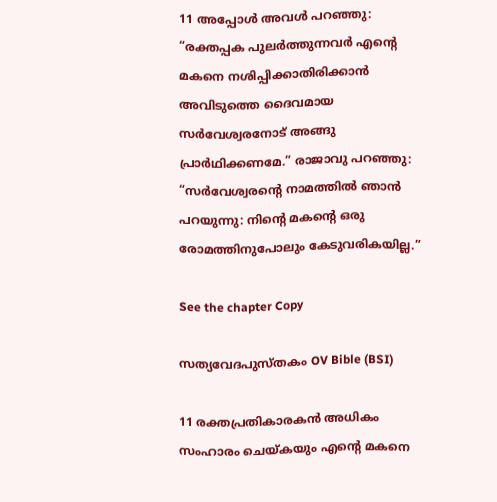11 അപ്പോൾ അവൾ പറഞ്ഞു: “രക്തപ്പക പുലർത്തുന്നവർ എന്റെ മകനെ നശിപ്പിക്കാതിരിക്കാൻ അവിടുത്തെ ദൈവമായ സർവേശ്വരനോട് അങ്ങു പ്രാർഥിക്കണമേ.” രാജാവു പറഞ്ഞു: “സർവേശ്വരന്റെ നാമത്തിൽ ഞാൻ പറയുന്നു: നിന്റെ മകന്റെ ഒരു രോമത്തിനുപോലും കേടുവരികയില്ല.”

See the chapter Copy

സത്യവേദപുസ്തകം OV Bible (BSI)

11 രക്തപ്രതികാരകൻ അധികം സംഹാരം ചെയ്കയും എന്റെ മകനെ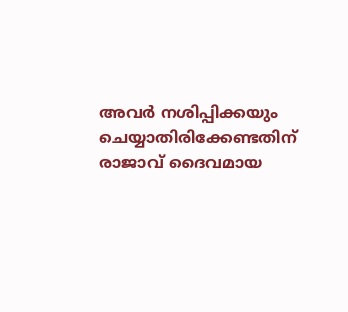അവർ നശിപ്പിക്കയും ചെയ്യാതിരിക്കേണ്ടതിന് രാജാവ് ദൈവമായ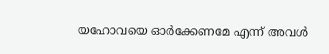യഹോവയെ ഓർക്കേണമേ എന്ന് അവൾ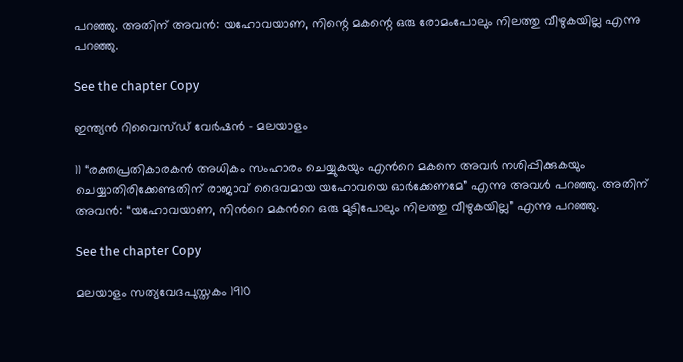പറഞ്ഞു. അതിന് അവൻ: യഹോവയാണ, നിന്റെ മകന്റെ ഒരു രോമംപോലും നിലത്തു വീഴുകയില്ല എന്നു പറഞ്ഞു.

See the chapter Copy

ഇന്ത്യൻ റിവൈസ്ഡ് വേർഷൻ - മലയാളം

11 “രക്തപ്രതികാരകൻ അധികം സംഹാരം ചെയ്യുകയും എന്‍റെ മകനെ അവർ നശിപ്പിക്കുകയും ചെയ്യാതിരിക്കേണ്ടതിന് രാജാവ് ദൈവമായ യഹോവയെ ഓർക്കേണമേ” എന്നു അവൾ പറഞ്ഞു. അതിന് അവൻ: “യഹോവയാണ, നിന്‍റെ മകന്‍റെ ഒരു മുടിപോലും നിലത്തു വീഴുകയില്ല” എന്നു പറഞ്ഞു.

See the chapter Copy

മലയാളം സത്യവേദപുസ്തകം 1910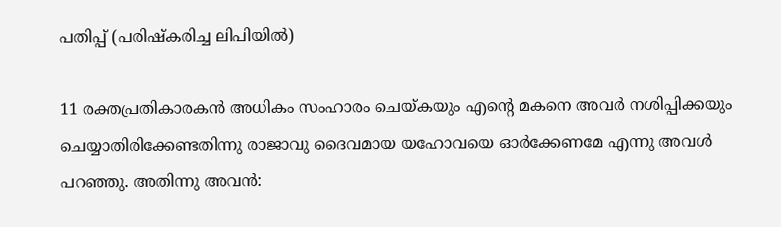പതിപ്പ് (പരിഷ്കരിച്ച ലിപിയിൽ)

11 രക്തപ്രതികാരകൻ അധികം സംഹാരം ചെയ്കയും എന്റെ മകനെ അവർ നശിപ്പിക്കയും ചെയ്യാതിരിക്കേണ്ടതിന്നു രാജാവു ദൈവമായ യഹോവയെ ഓർക്കേണമേ എന്നു അവൾ പറഞ്ഞു. അതിന്നു അവൻ: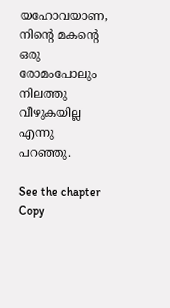യഹോവയാണ, നിന്റെ മകന്റെ ഒരു രോമംപോലും നിലത്തു വീഴുകയില്ല എന്നു പറഞ്ഞു.

See the chapter Copy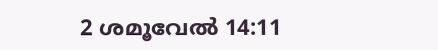2 ശമൂവേൽ 14:11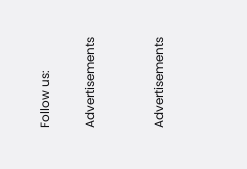Follow us:

Advertisements


Advertisements